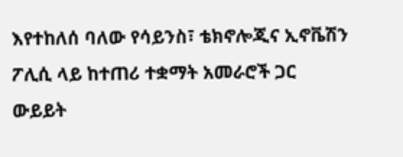እየተከለሰ ባለው የሳይንስ፣ ቴክኖሎጂና ኢኖቬሽን ፖሊሲ ላይ ከተጠሪ ተቋማት አመራሮች ጋር ውይይት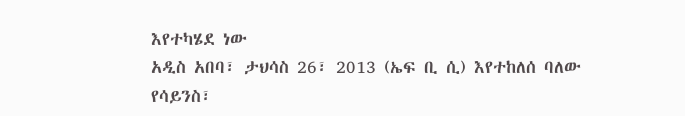እየተካሄደ ነው
አዲስ አበባ፣ ታህሳስ 26፣ 2013 (ኤፍ ቢ ሲ) እየተከለሰ ባለው የሳይንስ፣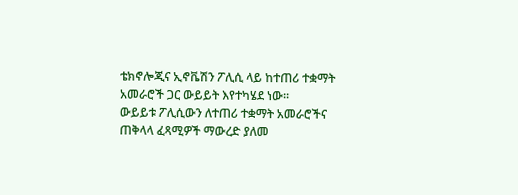ቴክኖሎጂና ኢኖቬሽን ፖሊሲ ላይ ከተጠሪ ተቋማት አመራሮች ጋር ውይይት እየተካሄደ ነው።
ውይይቱ ፖሊሲውን ለተጠሪ ተቋማት አመራሮችና ጠቅላላ ፈጻሚዎች ማውረድ ያለመ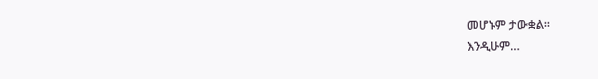መሆኑም ታውቋል፡፡
እንዲሁም…